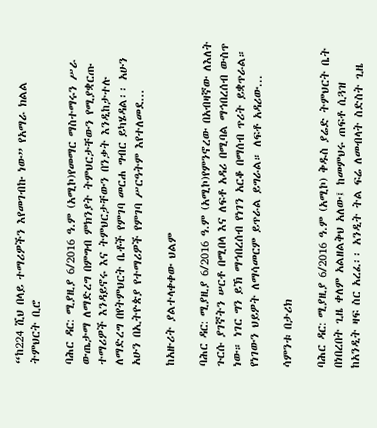“ከ224 ሺህ በላይ ተማሪዎችን እየመገብኩ ነው” የአማራ ክልል ትምህርት ቢሮ

ባሕር ዳር: ሚያዚያ 6/2016 ዓ.ም (አሚኮ)የመማር ማስተማሩን ሥራ ውጤታማ ለማድረግ በምግብ ምክንያት ትምህርታቸውን የሚያቋርጡ ተማሪዎች እንዳይኖሩ እና ትምህርታቸውን በንቃት እንዲከታተሉ ለማድረግ በየትምህርት ቤቶች የምገባ መርሐ ግብር ይካሄዳል፡፡ አሁን አሁን በኢትዮጵያ የተማሪዎች የምገባ ሥርዓትም እየተለመደ...

ከአዙሪት ያልተላቀቀው ህልም

ባሕር ዳር: ሚያዚያ 6/2016 ዓ.ም (አሚኮ)የምንኖረው በአብዛኛው ለእለት ጉርሱ ያገኛትን ሠርቶ በሚበላ እና ለፍቶ አዳሪ በሚባል ማኅበረሰብ ውስጥ ነው። ነገር ግን ይኽ ማኅበረሰብ የነገን አርቆ በማሰብ ጥሪት ይቋጥራል። የነገውን ህይዎት ለማሳመርም ይጥራል ይግራል። ለፍቶ አዳሪው...

ሳምንቱ በታሪክ

ባሕር ዳር: ሚያዚያ 6/2016 ዓ.ም (አሚኮ) ቅዱስ ያሬድ ትምህርት ቤት በነበረበት ጊዜ ቀለም አልዘልቅህ አለው፤ ከመምህሩ ጠፍቶ ሲጓዝ ከአንዲት ዛፍ ስር አረፈ፡፡ አንዲት ትል ፍሬ ለመብላት ስድስት ጊዜ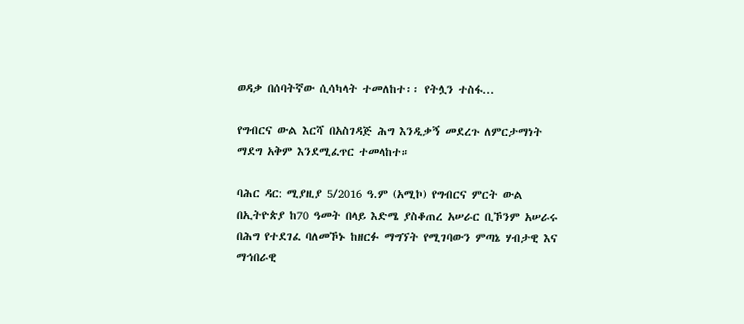ወዳቃ በሰባትኛው ሲሳካላት ተመለከተ፡፡ የትሏን ተስፋ...

የግብርና ውል እርሻ በአስገዳጅ ሕግ እንዲቃኝ መደረጉ ለምርታማነት ማደግ አቅም እንደሚፈጥር ተመላከተ።

ባሕር ዳር: ሚያዚያ 5/2016 ዓ.ም (አሚኮ) የግብርና ምርት ውል በኢትዮጵያ ከ70 ዓመት በላይ እድሜ ያስቆጠረ አሠራር ቢኾንም አሠራሩ በሕግ የተደገፈ ባለመኾኑ ከዘርፉ ማግኘት የሚገባውን ምጣኔ ሃብታዊ እና ማኅበራዊ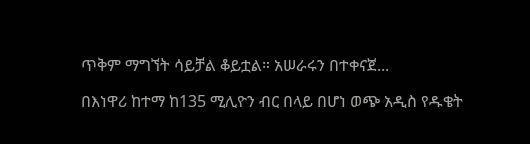ጥቅም ማግኘት ሳይቻል ቆይቷል። አሠራሩን በተቀናጀ...

በእነዋሪ ከተማ ከ135 ሚሊዮን ብር በላይ በሆነ ወጭ አዲስ የዱቄት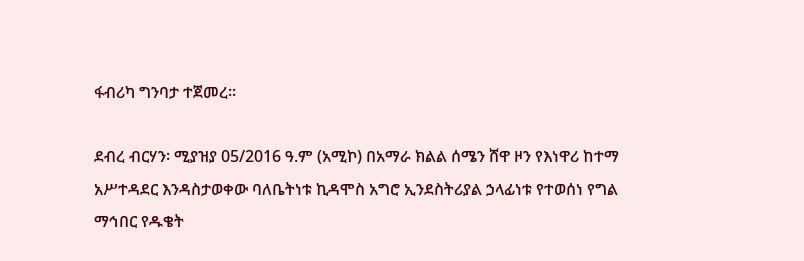ፋብሪካ ግንባታ ተጀመረ፡፡

ደብረ ብርሃን፡ ሚያዝያ 05/2016 ዓ.ም (አሚኮ) በአማራ ክልል ሰሜን ሸዋ ዞን የእነዋሪ ከተማ አሥተዳደር እንዳስታወቀው ባለቤትነቱ ኪዳሞስ አግሮ ኢንደስትሪያል ኃላፊነቱ የተወሰነ የግል ማኅበር የዱቄት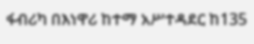ፋብሪካ በእነዋሪ ከተማ አሥተዳደር ከ135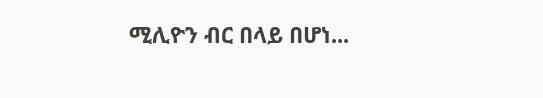ሚሊዮን ብር በላይ በሆነ...